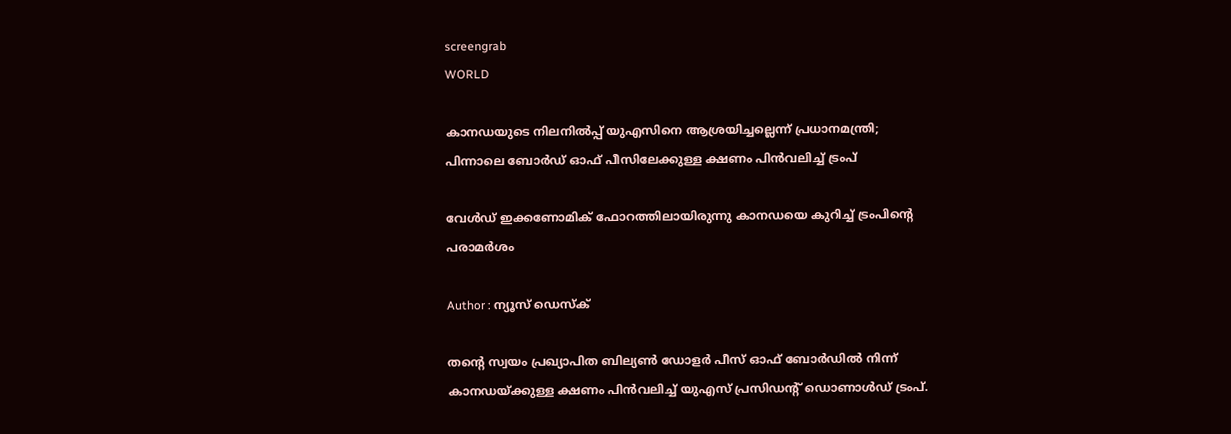screengrab
WORLD

കാനഡയുടെ നിലനില്‍പ്പ് യുഎസിനെ ആശ്രയിച്ചല്ലെന്ന് പ്രധാനമന്ത്രി; പിന്നാലെ ബോര്‍ഡ് ഓഫ് പീസിലേക്കുള്ള ക്ഷണം പിന്‍വലിച്ച് ട്രംപ്

വേള്‍ഡ് ഇക്കണോമിക് ഫോറത്തിലായിരുന്നു കാനഡയെ കുറിച്ച് ട്രംപിന്റെ പരാമര്‍ശം

Author : ന്യൂസ് ഡെസ്ക്

തന്റെ സ്വയം പ്രഖ്യാപിത ബില്യണ്‍ ഡോളര്‍ പീസ് ഓഫ് ബോര്‍ഡില്‍ നിന്ന് കാനഡയ്ക്കുള്ള ക്ഷണം പിന്‍വലിച്ച് യുഎസ് പ്രസിഡന്റ് ഡൊണാള്‍ഡ് ട്രംപ്.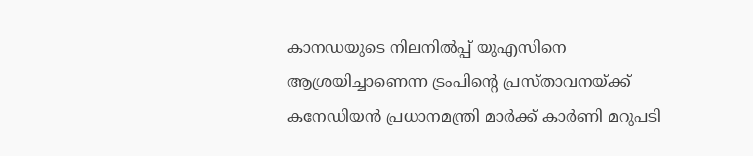കാനഡയുടെ നിലനില്‍പ്പ് യുഎസിനെ ആശ്രയിച്ചാണെന്ന ട്രംപിന്റെ പ്രസ്താവനയ്ക്ക് കനേഡിയന്‍ പ്രധാനമന്ത്രി മാര്‍ക്ക് കാര്‍ണി മറുപടി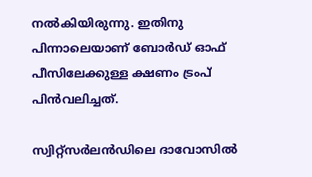നല്‍കിയിരുന്നു. ഇതിനു പിന്നാലെയാണ് ബോര്‍ഡ് ഓഫ് പീസിലേക്കുള്ള ക്ഷണം ട്രംപ് പിന്‍വലിച്ചത്.

സ്വിറ്റ്‌സര്‍ലന്‍ഡിലെ ദാവോസില്‍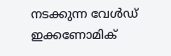നടക്കുന്ന വേള്‍ഡ് ഇക്കണോമിക്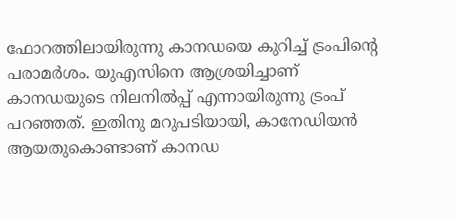ഫോറത്തിലായിരുന്നു കാനഡയെ കുറിച്ച് ട്രംപിന്റെ പരാമര്‍ശം. യുഎസിനെ ആശ്രയിച്ചാണ് കാനഡയുടെ നിലനില്‍പ്പ് എന്നായിരുന്നു ട്രംപ് പറഞ്ഞത്. ഇതിനു മറുപടിയായി, കാനേഡിയന്‍ ആയതുകൊണ്ടാണ് കാനഡ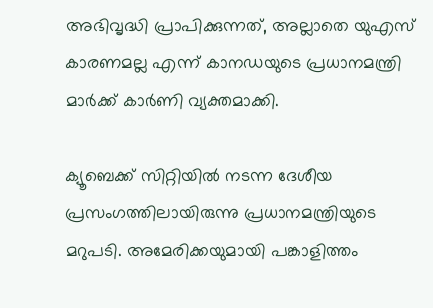അഭിവൃദ്ധി പ്രാപിക്കുന്നത്, അല്ലാതെ യുഎസ് കാരണമല്ല എന്ന് കാനഡയുടെ പ്രധാനമന്ത്രി മാര്‍ക്ക് കാര്‍ണി വ്യക്തമാക്കി.

ക്യൂബെക്ക് സിറ്റിയില്‍ നടന്ന ദേശീയ പ്രസംഗത്തിലായിരുന്നു പ്രധാനമന്ത്രിയുടെ മറുപടി. അമേരിക്കയുമായി പങ്കാളിത്തം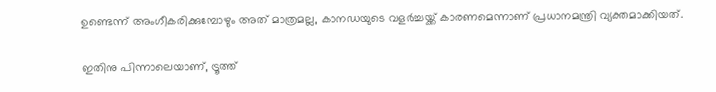ഉണ്ടെന്ന് അംഗീകരിക്കുമ്പോഴും അത് മാത്രമല്ല, കാനഡയുടെ വളര്‍ച്ചയ്ക്ക് കാരണമെന്നാണ് പ്രധാനമന്ത്രി വ്യക്തമാക്കിയത്.

ഇതിനു പിന്നാലെയാണ്, ട്രൂത്ത്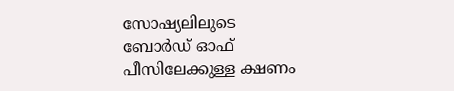സോഷ്യലിലുടെ ബോര്‍ഡ് ഓഫ് പീസിലേക്കുള്ള ക്ഷണം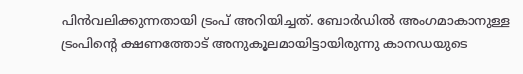പിന്‍വലിക്കുന്നതായി ട്രംപ് അറിയിച്ചത്. ബോര്‍ഡില്‍ അംഗമാകാനുള്ള ട്രംപിന്റെ ക്ഷണത്തോട് അനുകൂലമായിട്ടായിരുന്നു കാനഡയുടെ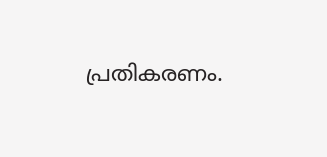പ്രതികരണം.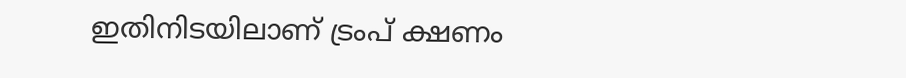ഇതിനിടയിലാണ് ട്രംപ് ക്ഷണം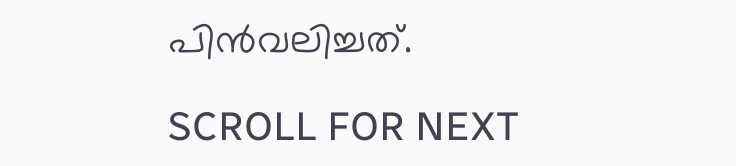പിന്‍വലിച്ചത്.

SCROLL FOR NEXT